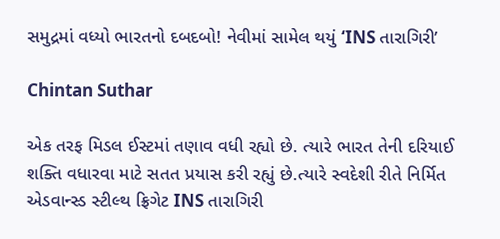સમુદ્રમાં વધ્યો ભારતનો દબદબો! નેવીમાં સામેલ થયું ‘INS તારાગિરી’

Chintan Suthar

એક તરફ મિડલ ઈસ્ટમાં તણાવ વધી રહ્યો છે. ત્યારે ભારત તેની દરિયાઈ શક્તિ વધારવા માટે સતત પ્રયાસ કરી રહ્યું છે.ત્યારે સ્વદેશી રીતે નિર્મિત એડવાન્સ્ડ સ્ટીલ્થ ફ્રિગેટ INS તારાગિરી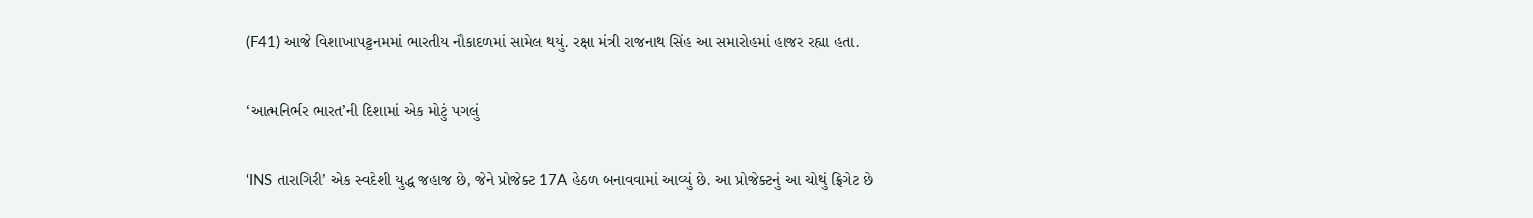(F41) આજે વિશાખાપટ્ટનમમાં ભારતીય નૌકાદળમાં સામેલ થયું. રક્ષા મંત્રી રાજનાથ સિંહ આ સમારોહમાં હાજર રહ્યા હતા.

‘આત્મનિર્ભર ભારત’ની દિશામાં એક મોટું પગલું

‘INS તારાગિરી’ એક સ્વદેશી યુદ્ધ જહાજ છે, જેને પ્રોજેક્ટ 17A હેઠળ બનાવવામાં આવ્યું છે. આ પ્રોજેક્ટનું આ ચોથું ફ્રિગેટ છે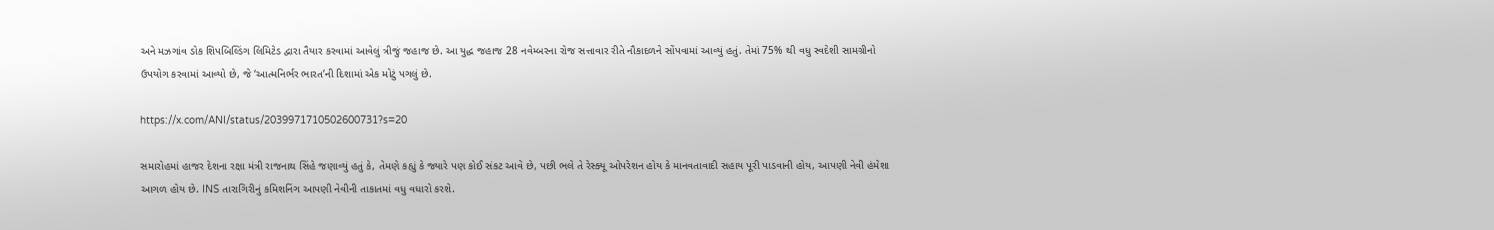અને મઝગાંવ ડોક શિપબિલ્ડિંગ લિમિટેડ દ્વારા તૈયાર કરવામાં આવેલું ત્રીજું જહાજ છે. આ યુદ્ધ જહાજ 28 નવેમ્બરના રોજ સત્તાવાર રીતે નૌકાદળને સોંપવામાં આવ્યું હતું. તેમાં 75% થી વધુ સ્વદેશી સામગ્રીનો ઉપયોગ કરવામાં આવ્યો છે, જે ‘આત્મનિર્ભર ભારત’ની દિશામાં એક મોટું પગલું છે.

https://x.com/ANI/status/2039971710502600731?s=20

સમારોહમાં હાજર દેશના રક્ષા મંત્રી રાજનાથ સિંહે જણાવ્યું હતું કે, તેમણે કહ્યું કે જ્યારે પણ કોઈ સંકટ આવે છે, પછી ભલે તે રેસ્ક્યૂ ઓપરેશન હોય કે માનવતાવાદી સહાય પૂરી પાડવાની હોય, આપણી નેવી હંમેશા આગળ હોય છે. INS તારાગિરીનું કમિશનિંગ આપણી નેવીની તાકાતમાં વધુ વધારો કરશે.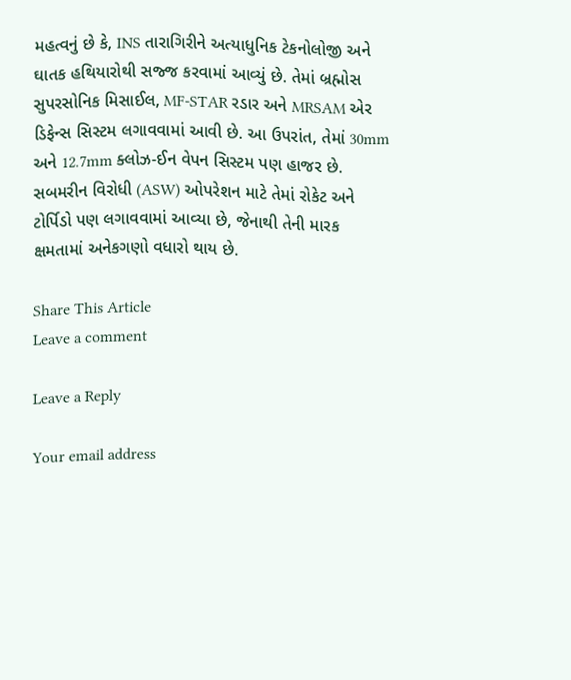મહત્વનું છે કે, INS તારાગિરીને અત્યાધુનિક ટેકનોલોજી અને ઘાતક હથિયારોથી સજ્જ કરવામાં આવ્યું છે. તેમાં બ્રહ્મોસ સુપરસોનિક મિસાઈલ, MF-STAR રડાર અને MRSAM એર ડિફેન્સ સિસ્ટમ લગાવવામાં આવી છે. આ ઉપરાંત, તેમાં 30mm અને 12.7mm ક્લોઝ-ઈન વેપન સિસ્ટમ પણ હાજર છે. સબમરીન વિરોધી (ASW) ઓપરેશન માટે તેમાં રોકેટ અને ટોર્પિડો પણ લગાવવામાં આવ્યા છે, જેનાથી તેની મારક ક્ષમતામાં અનેકગણો વધારો થાય છે.

Share This Article
Leave a comment

Leave a Reply

Your email address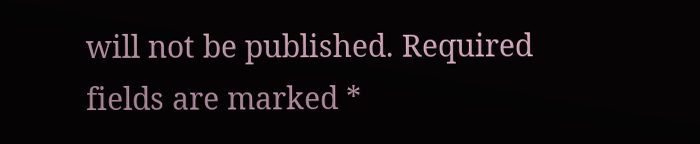will not be published. Required fields are marked *